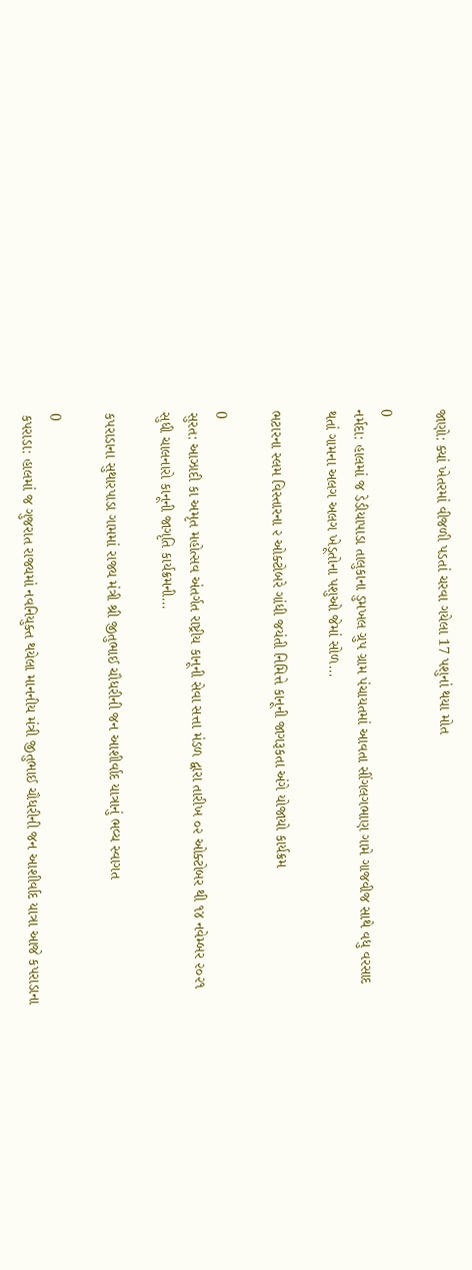જાણો: ક્યાં ખેતરમાં વીજળી પડતાં ચરવા ગયેલા 17 પશુનાં થયા મોત

0
નર્મદા: હાલમાં જ ડેડીયાપાડા તાલુકાના ડુમખલ ગ્રુપ ગ્રામ પંચાયતમાં આવતા સીંગલગભાણ ગામે ગાજવીજ સાથે વધુ વરસાદ થતાં ગામના અલગ અલગ ખેડૂતોના પશુઓ જેમાં સોળ...

ભટારના સ્લમ વિસ્તારના ૨ ઓક્ટોબરે ગાંધી જયંતી નિમિત્તે કાનૂની જાગરૂકતા અંગે યોજાયો કાર્યક્રમ

0
સુરત: આઝાદી કા અમૃત મહોત્સવ અંતર્ગત રાષ્ટ્રીય કાનૂની સેવા સત્તા મંડળ દ્વારા તારીખ ૦૨ ઓક્ટોબર થી ૧૪ નવેમ્બર ૨૦૨૧ સુધી ચાલનારો કાનૂની જાગૃતિ કાર્યક્રમની...

કપરાડાના સુથારપાડા ગામમાં રાજ્ય મંત્રી શ્રી જીતુભાઈ ચૌધરીની જન આશીર્વાદ યાત્રાનું ભવ્ય સ્વાગત

0
કપરાડા: હાલમાં જ ગુજરાત રાજ્યમાં નવનિયુક્ત થયેલા માનનીય મંત્રી જીતુભાઈ ચૌધરીની જન આશીર્વાદ યાત્રા આજે કપરાડાના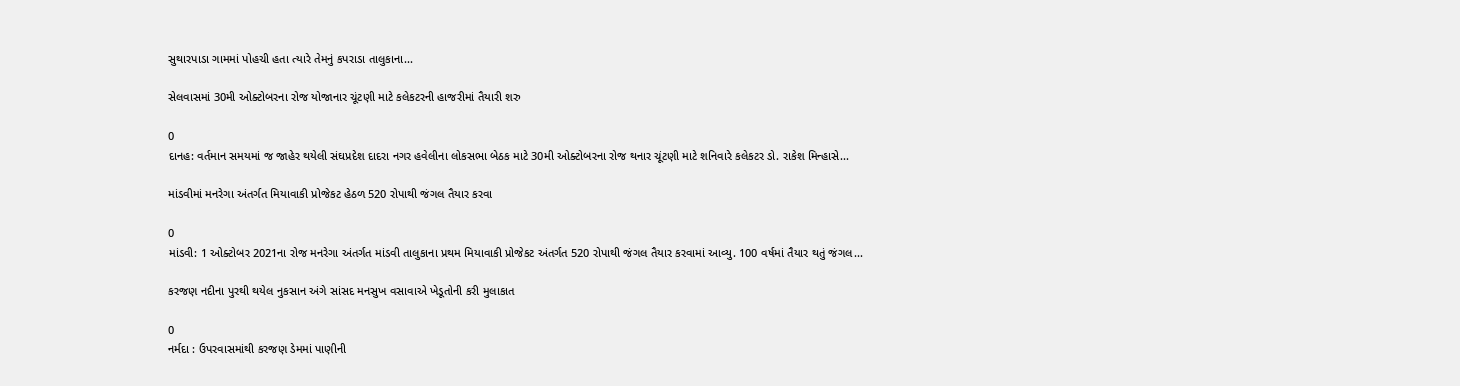સુથારપાડા ગામમાં પોહચી હતા ત્યારે તેમનું કપરાડા તાલુકાના...

સેલવાસમાં 30મી ઓક્ટોબરના રોજ યોજાનાર ચૂંટણી માટે કલેકટરની હાજરીમાં તૈયારી શરુ

0
દાનહ: વર્તમાન સમયમાં જ જાહેર થયેલી સંઘપ્રદેશ દાદરા નગર હવેલીના લોકસભા બેઠક માટે 30મી ઓક્ટોબરના રોજ થનાર ચૂંટણી માટે શનિવારે કલેકટર ડો. રાકેશ મિન્હાસે...

માંડવીમાં મનરેગા અંતર્ગત મિયાવાકી પ્રોજેકટ હેઠળ 520 રોપાથી જંગલ તૈયાર કરવા

0
માંડવી: 1 ઓક્ટોબર 2021ના રોજ મનરેગા અંતર્ગત માંડવી તાલુકાના પ્રથમ મિયાવાકી પ્રોજેકટ અંતર્ગત 520 રોપાથી જંગલ તૈયાર કરવામાં આવ્યુ. 100 વર્ષમાં તૈયાર થતું જંગલ...

કરજણ નદીના પુરથી થયેલ નુકસાન અંગે સાંસદ મનસુખ વસાવાએ ખેડૂતોની કરી મુલાકાત

0
નર્મદા : ઉપરવાસમાંથી કરજણ ડેમમાં પાણીની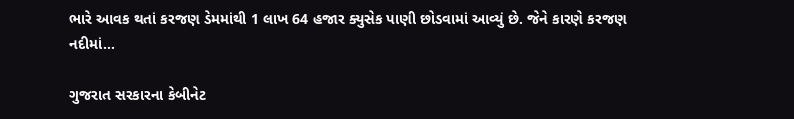ભારે આવક થતાં કરજણ ડેમમાંથી 1 લાખ 64 હજાર ક્યુસેક પાણી છોડવામાં આવ્યું છે. જેને કારણે કરજણ નદીમાં...

ગુજરાત સરકારના કેબીનેટ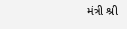મંત્રી શ્રી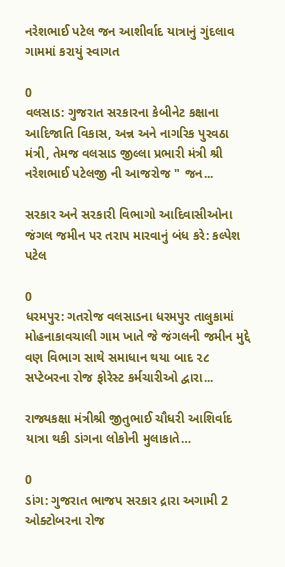નરેશભાઈ પટેલ જન આશીર્વાદ યાત્રાનું ગુંદલાવ ગામમાં કરાયું સ્વાગત

0
વલસાડ: ગુજરાત સરકારના કેબીનેટ કક્ષાના આદિજાતિ વિકાસ, અન્ન અને નાગરિક પુરવઠા મંત્રી, તેમજ વલસાડ જીલ્લા પ્રભારી મંત્રી શ્રી નરેશભાઈ પટેલજી ની આજરોજ " જન...

સરકાર અને સરકારી વિભાગો આદિવાસીઓના જંગલ જમીન પર તરાપ મારવાનું બંધ કરે: કલ્પેશ પટેલ

0
ધરમપુર: ગતરોજ વલસાડના ધરમપુર તાલુકામાં મોહનાકાવચાલી ગામ ખાતે જે જંગલની જમીન મુદ્દે વણ વિભાગ સાથે સમાધાન થયા બાદ ૨૮ સપ્ટેબરના રોજ ફોરેસ્ટ કર્મચારીઓ દ્વારા...

રાજ્યકક્ષા મંત્રીશ્રી જીતુભાઈ ચૌધરી આશિર્વાદ યાત્રા થકી ડાંગના લોકોની મુલાકાતે…

0
ડાંગ: ગુજરાત ભાજપ સરકાર દ્રારા અગામી 2 ઓક્ટોબરના રોજ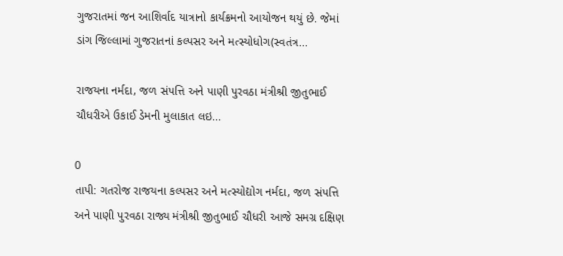ગુજરાતમાં જન આશિર્વાદ યાત્રાનો કાર્યક્રમનો આયોજન થયું છે. જેમાં ડાંગ જિલ્લામાં ગુજરાતનાં કલ્પસર અને મત્સ્યોધોગ(સ્વતંત્ર...

રાજયના નર્મદા, જળ સંપત્તિ અને પાણી પુરવઠા મંત્રીશ્રી જીતુભાઈ ચૌધરીએ ઉકાઈ ડેમની મુલાકાત લઇ...

0
તાપી: ગતરોજ રાજયના કલ્પસર અને મત્સ્યોદ્યોગ નર્મદા, જળ સંપત્તિ અને પાણી પુરવઠા રાજ્ય મંત્રીશ્રી જીતુભાઈ ચૌધરી આજે સમગ્ર દક્ષિણ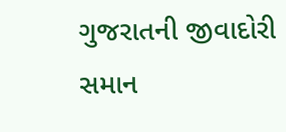ગુજરાતની જીવાદોરી સમાન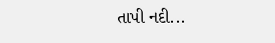તાપી નદી...